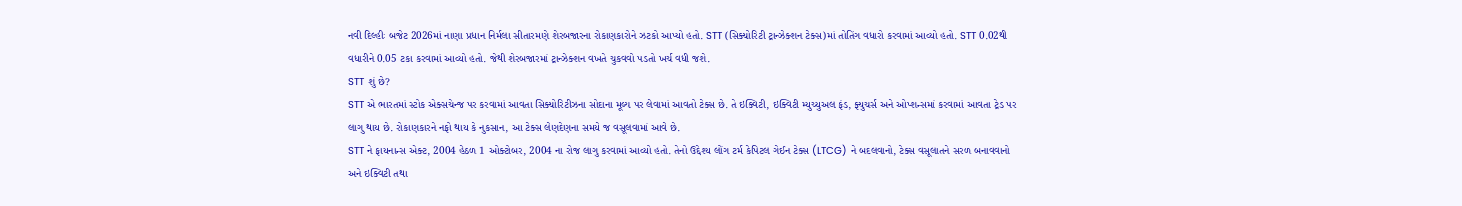નવી દિલ્હીઃ બજેટ 2026માં નાણા પ્રધાન નિર્મલા સીતારમણે શેરબજારના રોકાણકારોને ઝટકો આપ્યો હતો. STT (સિક્યોરિટી ટ્રાન્ઝેક્શન ટેક્સ)માં તોતિંગ વધારો કરવામાં આવ્યો હતો. STT 0.02થી વધારીને 0.05 ટકા કરવામાં આવ્યો હતો. જેથી શેરબજારમાં ટ્રાન્ઝેક્શન વખતે ચુકવવો પડતો ખર્ચ વધી જશે.
STT શું છે?
STT એ ભારતમાં સ્ટોક એક્સચેન્જ પર કરવામાં આવતા સિક્યોરિટીઝના સોદાના મૂલ્ય પર લેવામાં આવતો ટેક્સ છે. તે ઇક્વિટી, ઇક્વિટી મ્યુચ્યુઅલ ફંડ, ફ્યુચર્સ અને ઓપ્શન્સમાં કરવામાં આવતા ટ્રેડ પર લાગુ થાય છે. રોકાણકારને નફો થાય કે નુકસાન, આ ટેક્સ લેણદેણના સમયે જ વસૂલવામાં આવે છે.
STT ને ફાયનાન્સ એક્ટ, 2004 હેઠળ 1 ઓક્ટોબર, 2004 ના રોજ લાગુ કરવામાં આવ્યો હતો. તેનો ઉદ્દેશ્ય લોંગ ટર્મ કેપિટલ ગેઈન ટેક્સ (LTCG) ને બદલવાનો, ટેક્સ વસૂલાતને સરળ બનાવવાનો અને ઇક્વિટી તથા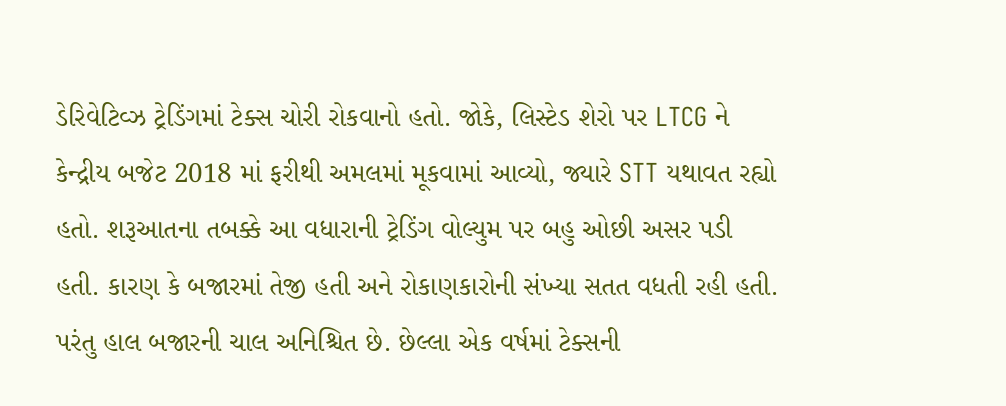ડેરિવેટિવ્ઝ ટ્રેડિંગમાં ટેક્સ ચોરી રોકવાનો હતો. જોકે, લિસ્ટેડ શેરો પર LTCG ને કેન્દ્રીય બજેટ 2018 માં ફરીથી અમલમાં મૂકવામાં આવ્યો, જ્યારે STT યથાવત રહ્યો હતો. શરૂઆતના તબક્કે આ વધારાની ટ્રેડિંગ વોલ્યુમ પર બહુ ઓછી અસર પડી હતી. કારણ કે બજારમાં તેજી હતી અને રોકાણકારોની સંખ્યા સતત વધતી રહી હતી. પરંતુ હાલ બજારની ચાલ અનિશ્ચિત છે. છેલ્લા એક વર્ષમાં ટેક્સની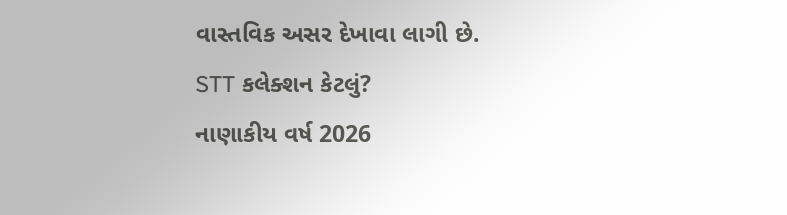વાસ્તવિક અસર દેખાવા લાગી છે.
STT કલેક્શન કેટલું?
નાણાકીય વર્ષ 2026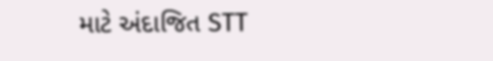માટે અંદાજિત STT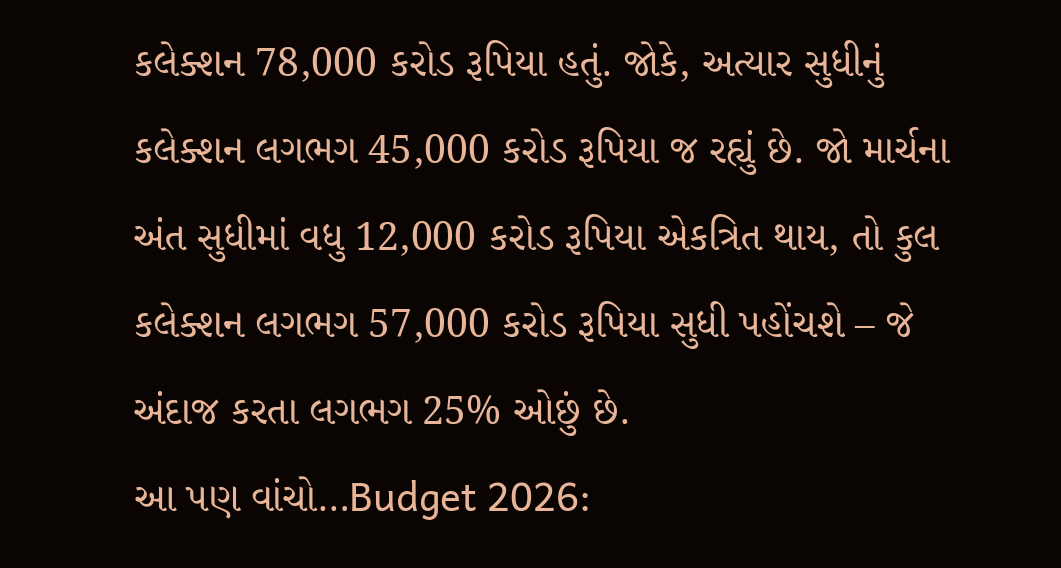કલેક્શન 78,000 કરોડ રૂપિયા હતું. જોકે, અત્યાર સુધીનું કલેક્શન લગભગ 45,000 કરોડ રૂપિયા જ રહ્યું છે. જો માર્ચના અંત સુધીમાં વધુ 12,000 કરોડ રૂપિયા એકત્રિત થાય, તો કુલ કલેક્શન લગભગ 57,000 કરોડ રૂપિયા સુધી પહોંચશે – જે અંદાજ કરતા લગભગ 25% ઓછું છે.
આ પણ વાંચો…Budget 2026: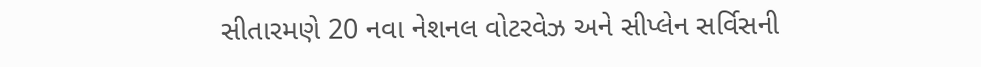સીતારમણે 20 નવા નેશનલ વોટરવેઝ અને સીપ્લેન સર્વિસની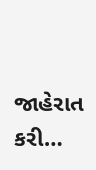જાહેરાત કરી…